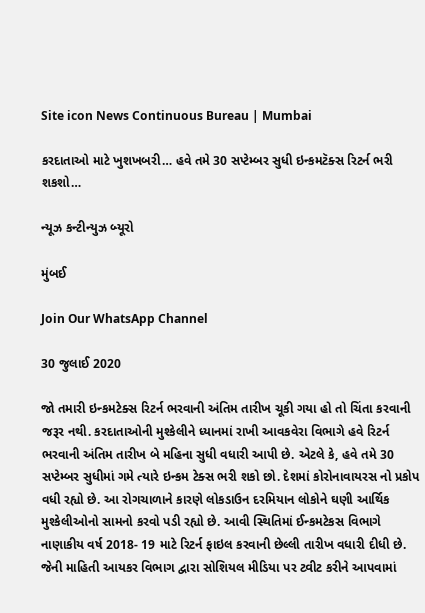Site icon News Continuous Bureau | Mumbai

કરદાતાઓ માટે ખુશખબરી… હવે તમે 30 સપ્ટેમ્બર સુધી ઇન્કમટૅક્સ રિટર્ન ભરી શકશો…

ન્યૂઝ કન્ટીન્યુઝ બ્યૂરો

મુંબઈ

Join Our WhatsApp Channel

30 જુલાઈ 2020

જો તમારી ઇન્કમટેક્સ રિટર્ન ભરવાની અંતિમ તારીખ ચૂકી ગયા હો તો ચિંતા કરવાની જરૂર નથી. કરદાતાઓની મુશ્કેલીને ધ્યાનમાં રાખી આવકવેરા વિભાગે હવે રિટર્ન ભરવાની અંતિમ તારીખ બે મહિના સુધી વધારી આપી છે. એટલે કે, હવે તમે 30 સપ્ટેમ્બર સુધીમાં ગમે ત્યારે ઇન્કમ ટેક્સ ભરી શકો છો. દેશમાં કોરોનાવાયરસ નો પ્રકોપ વધી રહ્યો છે. આ રોગચાળાને કારણે લોકડાઉન દરમિયાન લોકોને ઘણી આર્થિક મુશ્કેલીઓનો સામનો કરવો પડી રહ્યો છે. આવી સ્થિતિમાં ઈન્કમટેકસ વિભાગે નાણાકીય વર્ષ 2018- 19 માટે રિટર્ન ફાઇલ કરવાની છેલ્લી તારીખ વધારી દીધી છે. જેની માહિતી આયકર વિભાગ દ્વારા સોશિયલ મીડિયા પર ટ્વીટ કરીને આપવામાં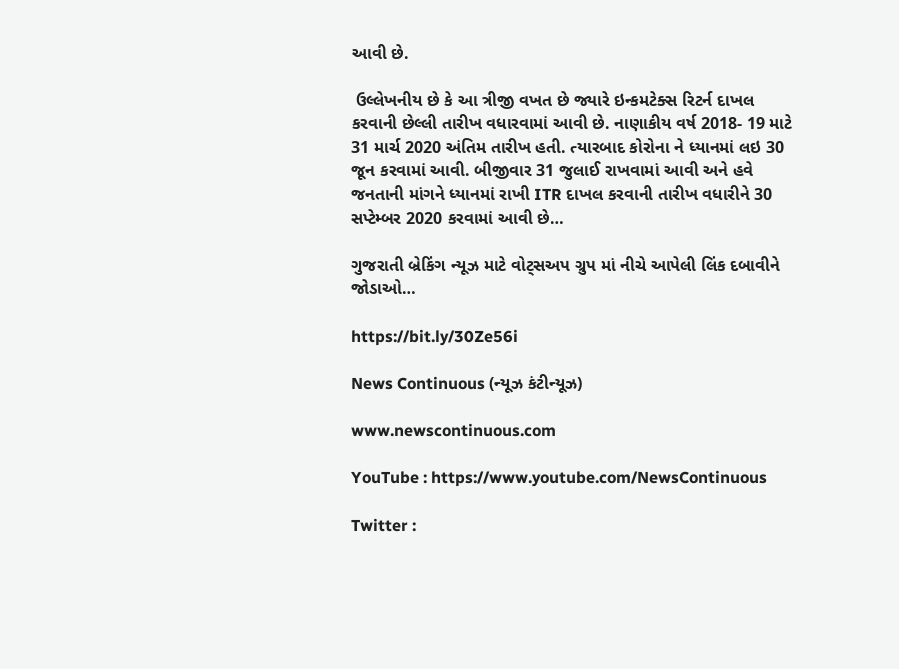આવી છે.

 ઉલ્લેખનીય છે કે આ ત્રીજી વખત છે જ્યારે ઇન્કમટેક્સ રિટર્ન દાખલ કરવાની છેલ્લી તારીખ વધારવામાં આવી છે. નાણાકીય વર્ષ 2018- 19 માટે 31 માર્ચ 2020 અંતિમ તારીખ હતી. ત્યારબાદ કોરોના ને ધ્યાનમાં લઇ 30 જૂન કરવામાં આવી. બીજીવાર 31 જુલાઈ રાખવામાં આવી અને હવે જનતાની માંગને ધ્યાનમાં રાખી ITR દાખલ કરવાની તારીખ વધારીને 30 સપ્ટેમ્બર 2020 કરવામાં આવી છે…

ગુજરાતી બ્રેકિંગ ન્યૂઝ માટે વોટ્સઅપ ગ્રુપ માં નીચે આપેલી લિંક દબાવીને જોડાઓ…

https://bit.ly/30Ze56i

News Continuous (ન્યૂઝ કંટીન્યૂઝ)

www.newscontinuous.com

YouTube : https://www.youtube.com/NewsContinuous

Twitter :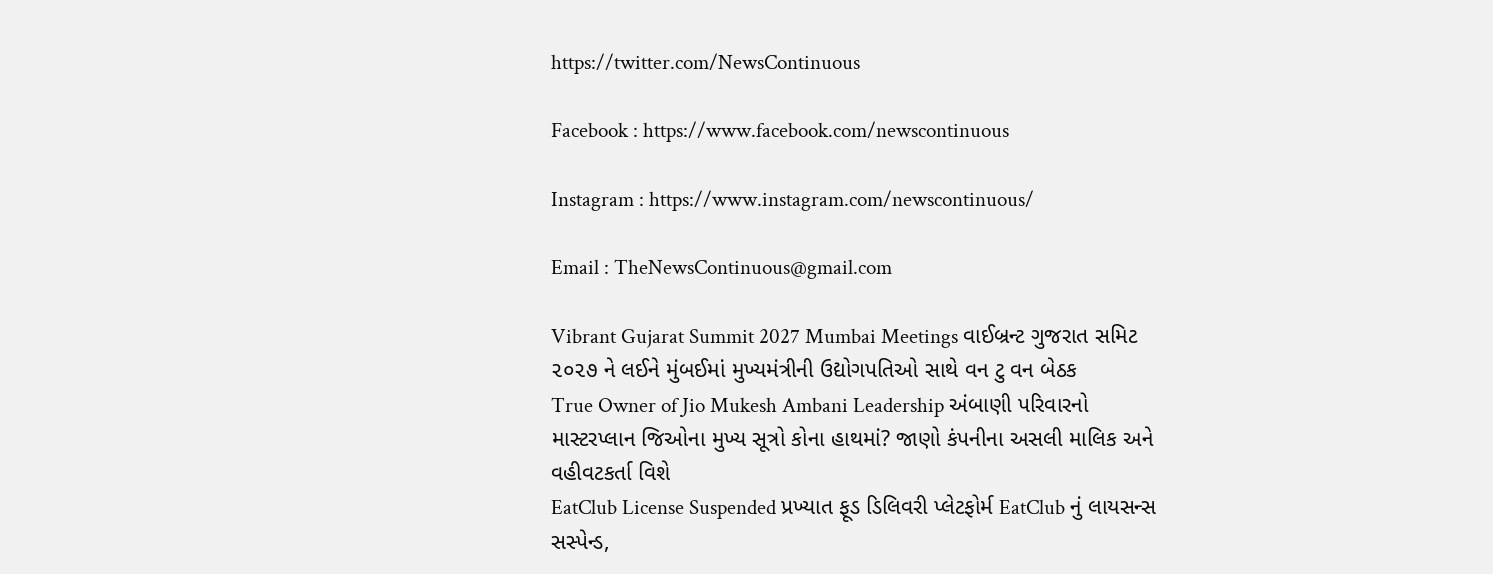https://twitter.com/NewsContinuous

Facebook : https://www.facebook.com/newscontinuous

Instagram : https://www.instagram.com/newscontinuous/

Email : TheNewsContinuous@gmail.com

Vibrant Gujarat Summit 2027 Mumbai Meetings વાઈબ્રન્ટ ગુજરાત સમિટ ૨૦૨૭ ને લઈને મુંબઈમાં મુખ્યમંત્રીની ઉદ્યોગપતિઓ સાથે વન ટુ વન બેઠક
True Owner of Jio Mukesh Ambani Leadership અંબાણી પરિવારનો માસ્ટરપ્લાન જિઓના મુખ્ય સૂત્રો કોના હાથમાં? જાણો કંપનીના અસલી માલિક અને વહીવટકર્તા વિશે
EatClub License Suspended પ્રખ્યાત ફૂડ ડિલિવરી પ્લેટફોર્મ EatClub નું લાયસન્સ સસ્પેન્ડ,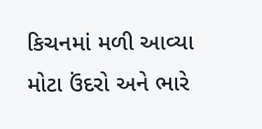કિચનમાં મળી આવ્યા મોટા ઉંદરો અને ભારે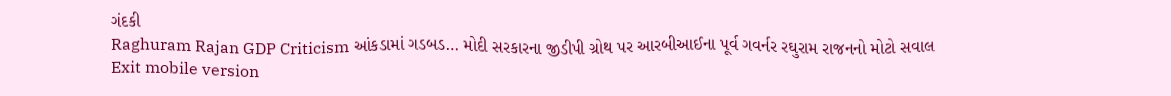ગંદકી
Raghuram Rajan GDP Criticism આંકડામાં ગડબડ… મોદી સરકારના જીડીપી ગ્રોથ પર આરબીઆઈના પૂર્વ ગવર્નર રઘુરામ રાજનનો મોટો સવાલ
Exit mobile version